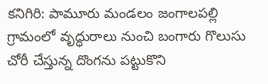కనిగిరి: పామూరు మండలం జంగాలపల్లి గ్రామంలో వృద్ధురాలు నుంచి బంగారు గొలుసు చోరీ చేస్తున్న దొంగను పట్టుకొని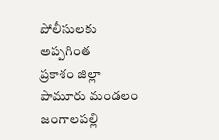పోలీసులకు అప్పగింత
ప్రకాశం జిల్లా పామూరు మండలం జంగాలపల్లి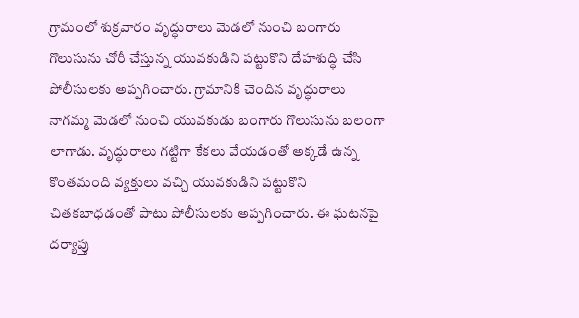గ్రామంలో శుక్రవారం వృద్ధురాలు మెడలో నుంచి బంగారు గొలుసును చోరీ చేస్తున్న యువకుడిని పట్టుకొని దేహశుద్ధి చేసి పోలీసులకు అప్పగించారు. గ్రామానికి చెందిన వృద్ధురాలు నాగమ్మ మెడలో నుంచి యువకుడు బంగారు గొలుసును బలంగా లాగాడు. వృద్ధురాలు గట్టిగా కేకలు వేయడంతో అక్కడే ఉన్న కొంతమంది వ్యక్తులు వచ్చి యువకుడిని పట్టుకొని చితకబాధడంతో పాటు పోలీసులకు అప్పగించారు. ఈ ఘటనపై దర్యాప్తు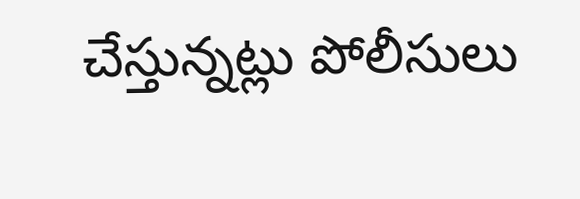చేస్తున్నట్లు పోలీసులు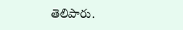తెలిపారు.